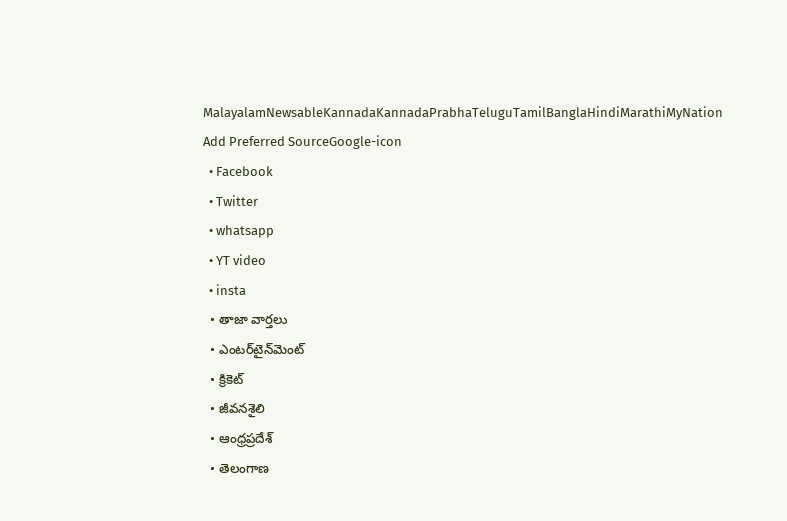MalayalamNewsableKannadaKannadaPrabhaTeluguTamilBanglaHindiMarathiMyNation
Add Preferred SourceGoogle-icon
  • Facebook
  • Twitter
  • whatsapp
  • YT video
  • insta
  • తాజా వార్తలు
  • ఎంటర్‌టైన్‌మెంట్
  • క్రికెట్
  • జీవనశైలి
  • ఆంధ్రప్రదేశ్
  • తెలంగాణ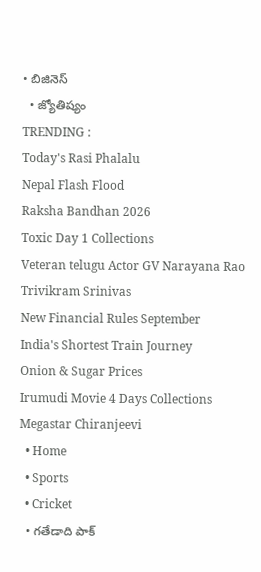• బిజినెస్
  • జ్యోతిష్యం
TRENDING :
Today's Rasi Phalalu
Nepal Flash Flood
Raksha Bandhan 2026
Toxic Day 1 Collections
Veteran telugu Actor GV Narayana Rao
Trivikram Srinivas
New Financial Rules September
India's Shortest Train Journey
Onion & Sugar Prices
Irumudi Movie 4 Days Collections
Megastar Chiranjeevi
  • Home
  • Sports
  • Cricket
  • గతేడాది పాక్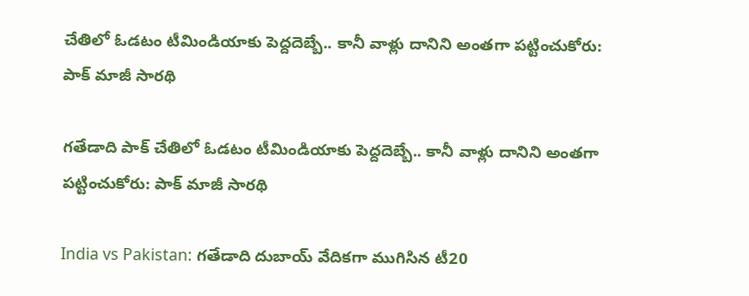చేతిలో ఓడటం టీమిండియాకు పెద్దదెబ్బే.. కానీ వాళ్లు దానిని అంతగా పట్టించుకోరు: పాక్ మాజీ సారథి

గతేడాది పాక్ చేతిలో ఓడటం టీమిండియాకు పెద్దదెబ్బే.. కానీ వాళ్లు దానిని అంతగా పట్టించుకోరు: పాక్ మాజీ సారథి

India vs Pakistan: గతేడాది దుబాయ్ వేదికగా ముగిసిన టీ20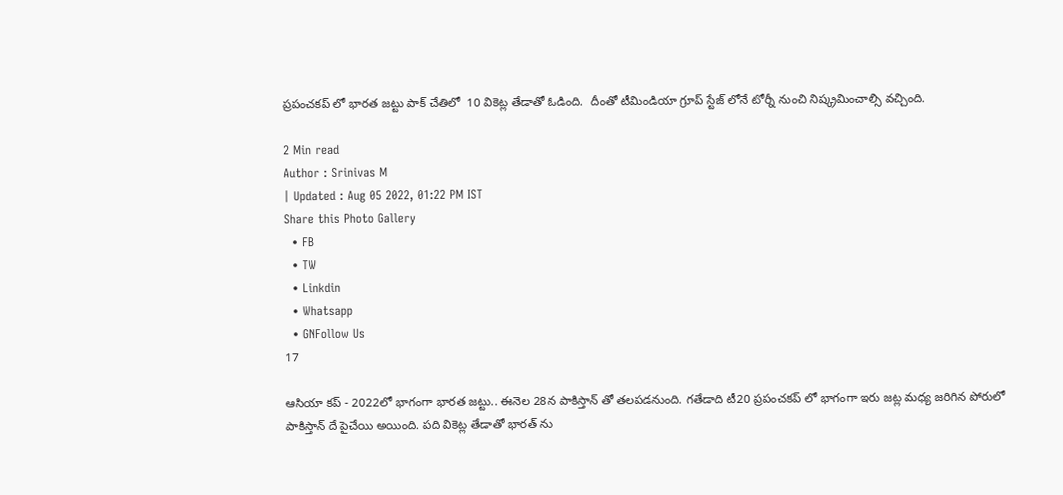ప్రపంచకప్ లో భారత జట్టు పాక్ చేతిలో  10 వికెట్ల తేడాతో ఓడింది.  దీంతో టీమిండియా గ్రూప్ స్టేజ్ లోనే టోర్నీ నుంచి నిష్క్రమించాల్సి వచ్చింది.

2 Min read
Author : Srinivas M
| Updated : Aug 05 2022, 01:22 PM IST
Share this Photo Gallery
  • FB
  • TW
  • Linkdin
  • Whatsapp
  • GNFollow Us
17

ఆసియా కప్ - 2022లో భాగంగా భారత జట్టు.. ఈనెల 28న పాకిస్తాన్ తో తలపడనుంది. గతేడాది టీ20 ప్రపంచకప్ లో భాగంగా ఇరు జట్ల మధ్య జరిగిన పోరులో పాకిస్తాన్ దే పైచేయి అయింది. పది వికెట్ల తేడాతో భారత్ ను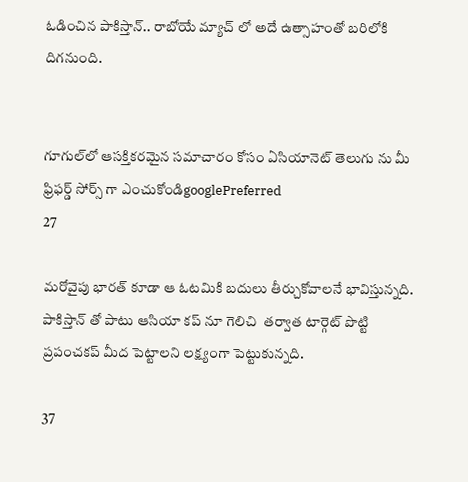ఓడించిన పాకిస్తాన్.. రాబోయే మ్యాచ్ లో అదే ఉత్సాహంతో బరిలోకి దిగనుంది.


గూగుల్‌లో ఆసక్తికరమైన సమాచారం కోసం ఏసియానెట్ తెలుగు ను మీ ఫ్రిఫర్డ్ సోర్స్ గా ఎంచుకోండిgooglePreferred
27

మరోవైపు భారత్ కూడా ఆ ఓటమికి బదులు తీర్చుకోవాలనే భావిస్తున్నది. పాకిస్తాన్ తో పాటు ఆసియా కప్ నూ గెలిచి  తర్వాత టార్గెట్ పొట్టి ప్రపంచకప్ మీద పెట్టాలని లక్ష్యంగా పెట్టుకున్నది.

37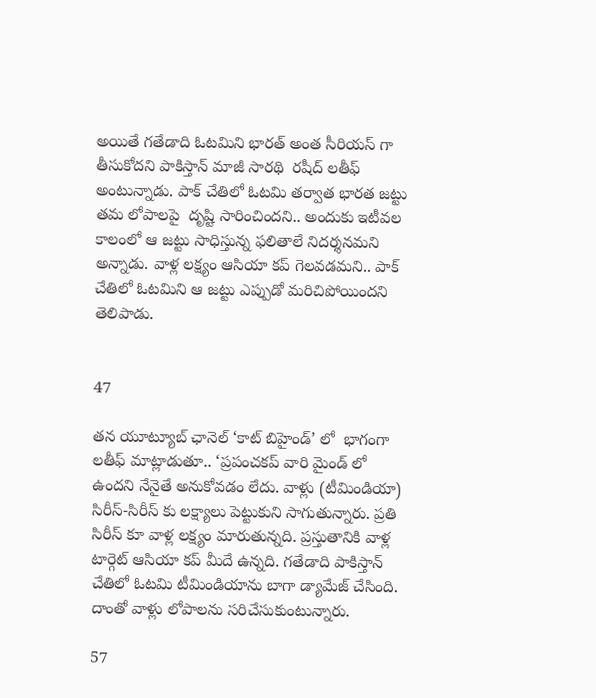అయితే గతేడాది ఓటమిని భారత్ అంత సీరియస్ గా తీసుకోదని పాకిస్తాన్ మాజీ సారథి  రషీద్ లతీఫ్ అంటున్నాడు. పాక్ చేతిలో ఓటమి తర్వాత భారత జట్టు తమ లోపాలపై  దృష్టి సారించిందని.. అందుకు ఇటీవల కాలంలో ఆ జట్టు సాధిస్తున్న ఫలితాలే నిదర్శనమని అన్నాడు. వాళ్ల లక్ష్యం ఆసియా కప్ గెలవడమని.. పాక్ చేతిలో ఓటమిని ఆ జట్టు ఎప్పుడో మరిచిపోయిందని తెలిపాడు.


47

తన యూట్యూబ్ ఛానెల్ ‘కాట్ బిహైండ్’ లో  భాగంగా లతీఫ్ మాట్లాడుతూ.. ‘ప్రపంచకప్ వారి మైండ్ లో ఉందని నేనైతే అనుకోవడం లేదు. వాళ్లు (టీమిండియా) సిరీస్-సిరీస్ కు లక్ష్యాలు పెట్టుకుని సాగుతున్నారు. ప్రతి సిరీస్ కూ వాళ్ల లక్ష్యం మారుతున్నది. ప్రస్తుతానికి వాళ్ల టార్గెట్ ఆసియా కప్ మీదే ఉన్నది. గతేడాది పాకిస్తాన్ చేతిలో ఓటమి టీమిండియాను బాగా డ్యామేజ్ చేసింది. దాంతో వాళ్లు లోపాలను సరిచేసుకుంటున్నారు.

57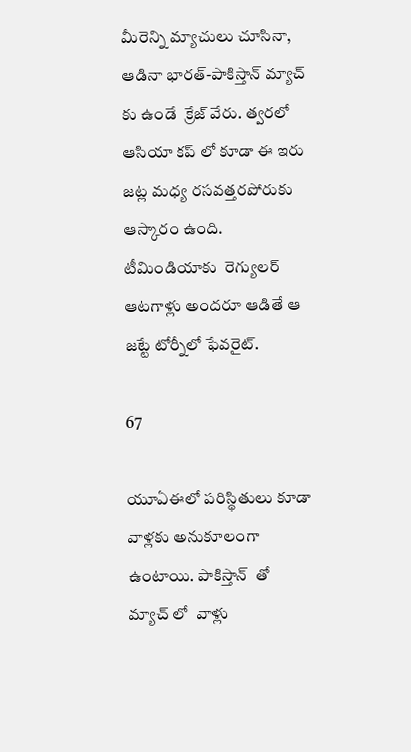మీరెన్ని మ్యాచులు చూసినా, ఆడినా భారత్-పాకిస్తాన్ మ్యాచ్ కు ఉండే  క్రేజ్ వేరు. త్వరలో ఆసియా కప్ లో కూడా ఈ ఇరు జట్ల మధ్య రసవత్తరపోరుకు ఆస్కారం ఉంది. టీమిండియాకు  రెగ్యులర్ ఆటగాళ్లు అందరూ ఆడితే ఆ జట్టే టోర్నీలో ఫేవరైట్.

67

యూఏఈలో పరిస్థితులు కూడా వాళ్లకు అనుకూలంగా ఉంటాయి. పాకిస్తాన్  తో మ్యాచ్ లో  వాళ్లు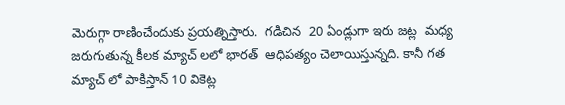మెరుగ్గా రాణించేందుకు ప్రయత్నిస్తారు.  గడిచిన  20 ఏండ్లుగా ఇరు జట్ల  మధ్య జరుగుతున్న కీలక మ్యాచ్ లలో భారత్  ఆధిపత్యం చెలాయిస్తున్నది. కానీ గత మ్యాచ్ లో పాకిస్తాన్ 10 వికెట్ల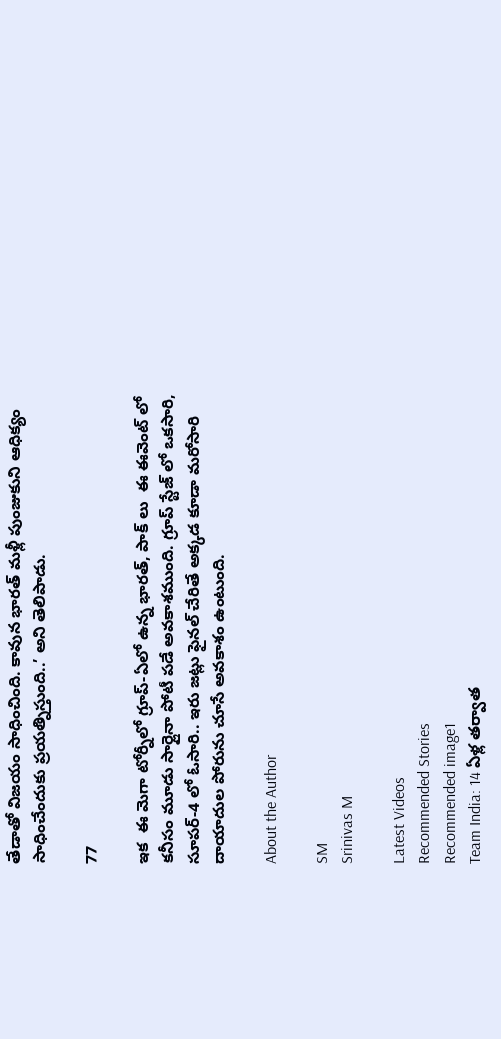తేడాతో విజయం సాధించింది. కావున భారత్ మళ్లీ పుంజుకుని ఆధిక్యం సాధించేందుకు ప్రయత్నిస్తుంది..’ అని తెలిపాడు.

77

ఇక  ఈ మెగా టోర్నీలో గ్రూప్-ఏలో ఉన్న భారత్, పాక్ లు  ఈ ఈవెంట్ లో కనీసం మూడు సార్లైనా పోటీ పడే అవకాశముంది. గ్రూప్ స్టేజ్ లో ఒకసారి, సూపర్-4 లో ఓసారి.. ఇరు జట్లు ఫైనల్ చేరితే అక్కడ కూడా మరోసారి దాయాదుల పోరును చూసే అవకాశం ఉంటుంది.

About the Author

SM
Srinivas M

Latest Videos
Recommended Stories
Recommended image1
Team India: 14 ఏళ్ల తర్వాత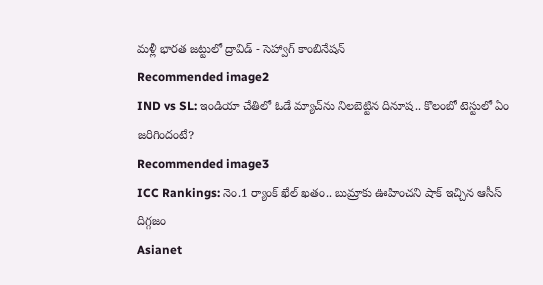మళ్లీ భారత జట్టులో ద్రావిడ్ - సెహ్వాగ్ కాంబినేషన్
Recommended image2
IND vs SL: ఇండియా చేతిలో ఓడే మ్యాచ్‌ను నిలబెట్టిన దినూష.. కొలంబో టెస్టులో ఏం జరిగిందంటే?
Recommended image3
ICC Rankings: నెం.1 ర్యాంక్ ఖేల్ ఖతం.. బుమ్రాకు ఊహించని షాక్ ఇచ్చిన ఆసీస్ దిగ్గజం
Asianet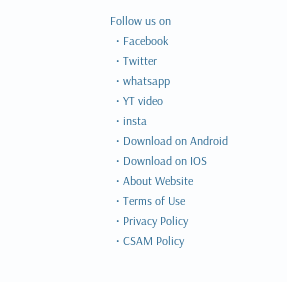Follow us on
  • Facebook
  • Twitter
  • whatsapp
  • YT video
  • insta
  • Download on Android
  • Download on IOS
  • About Website
  • Terms of Use
  • Privacy Policy
  • CSAM Policy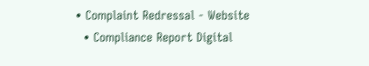• Complaint Redressal - Website
  • Compliance Report Digital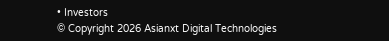• Investors
© Copyright 2026 Asianxt Digital Technologies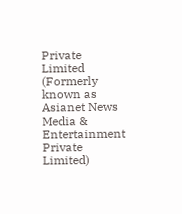Private Limited (Formerly known as Asianet News Media & Entertainment Private Limited)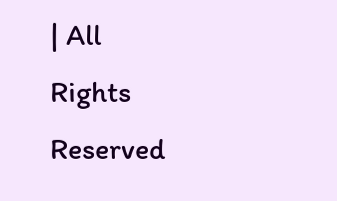| All Rights Reserved